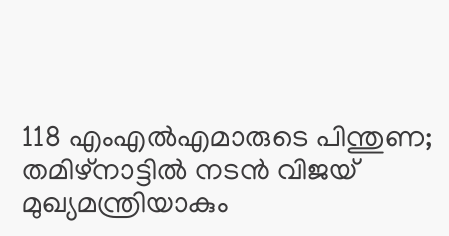118 എംഎൽഎമാരുടെ പിന്തുണ; തമിഴ്നാട്ടിൽ നടൻ വിജയ് മുഖ്യമന്ത്രിയാകും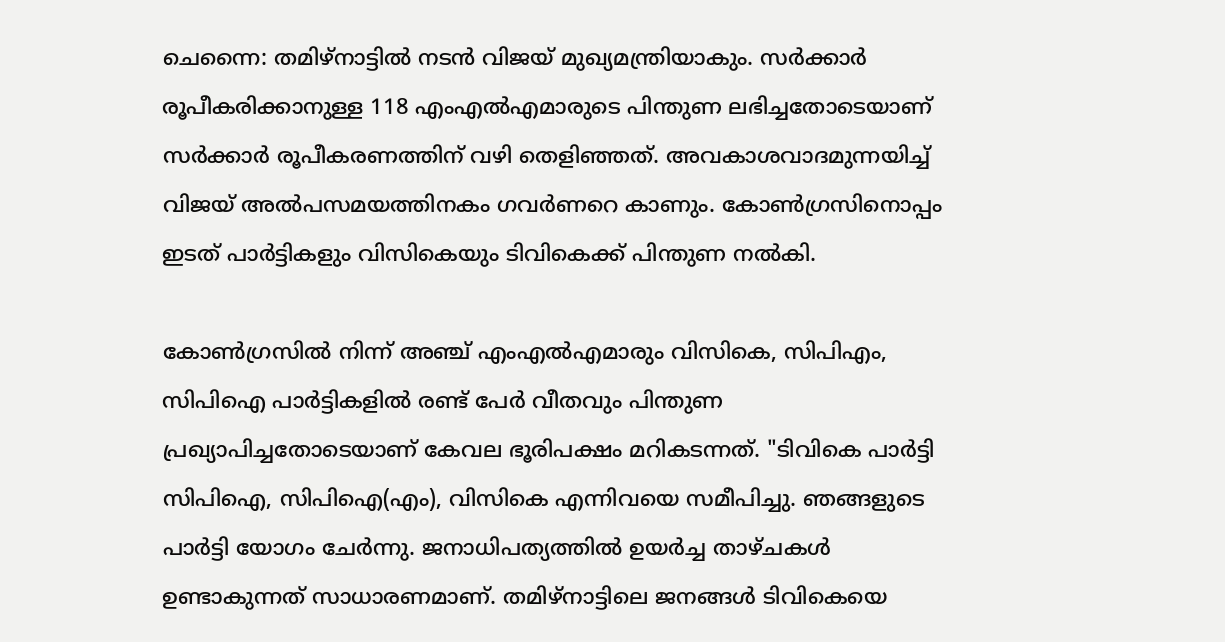ചെന്നൈ: തമിഴ്നാട്ടിൽ നടൻ വിജയ് മുഖ്യമന്ത്രിയാകും. സർക്കാർ രൂപീകരിക്കാനുള്ള 118 എംഎൽഎമാരുടെ പിന്തുണ ലഭിച്ചതോടെയാണ് സര്‍ക്കാര്‍ രൂപീകരണത്തിന് വഴി തെളിഞ്ഞത്. അവകാശവാദമുന്നയിച്ച് വിജയ് അൽപസമയത്തിനകം ഗവർണറെ കാണും. കോൺഗ്രസിനൊപ്പം ഇടത് പാർട്ടികളും വിസികെയും ടിവികെക്ക് പിന്തുണ നൽകി.

കോൺഗ്രസിൽ നിന്ന് അഞ്ച് എംഎൽഎമാരും വിസികെ, സിപിഎം, സിപിഐ പാര്‍ട്ടികളിൽ രണ്ട് പേര്‍ വീതവും പിന്തുണ പ്രഖ്യാപിച്ചതോടെയാണ് കേവല ഭൂരിപക്ഷം മറികടന്നത്. "ടിവികെ പാര്‍ട്ടി സിപിഐ, സിപിഐ(എം), വിസികെ എന്നിവയെ സമീപിച്ചു. ഞങ്ങളുടെ പാർട്ടി യോഗം ചേർന്നു. ജനാധിപത്യത്തിൽ ഉയർച്ച താഴ്ചകൾ ഉണ്ടാകുന്നത് സാധാരണമാണ്. തമിഴ്‌നാട്ടിലെ ജനങ്ങൾ ടിവികെയെ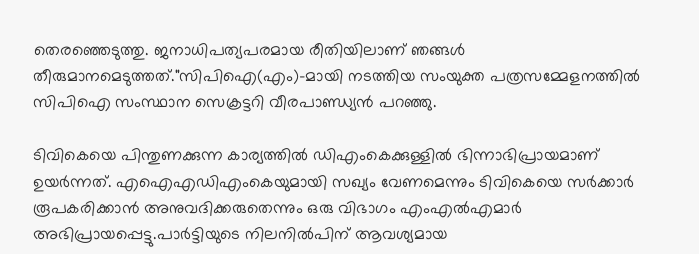തെരഞ്ഞെടുത്തു. ജനാധിപത്യപരമായ രീതിയിലാണ് ഞങ്ങൾ തീരുമാനമെടുത്തത്."സിപിഐ(എം)-മായി നടത്തിയ സംയുക്ത പത്രസമ്മേളനത്തിൽ സിപിഐ സംസ്ഥാന സെക്രട്ടറി വീരപാണ്ഡ്യൻ പറഞ്ഞു.

ടിവികെയെ പിന്തുണക്കുന്ന കാര്യത്തിൽ ഡിഎംകെക്കുള്ളിൽ ഭിന്നാഭിപ്രായമാണ് ഉയര്‍ന്നത്. എഐഎഡിഎംകെയുമായി സഖ്യം വേണമെന്നും ടിവികെയെ സര്‍ക്കാര്‍ രൂപകരിക്കാൻ അനുവദിക്കരുതെന്നും ഒരു വിഭാഗം എംഎല്‍എമാര്‍ അഭിപ്രായപ്പെട്ടു.പാര്‍ട്ടിയുടെ നിലനില്‍പിന് ആവശ്യമായ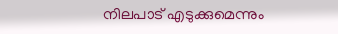നിലപാട് എടുക്കുമെന്നും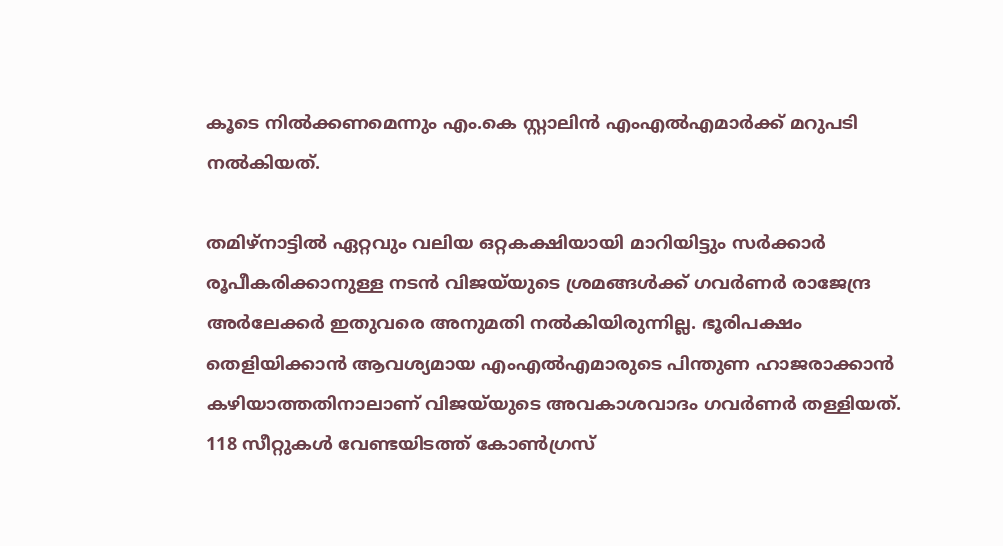കൂടെ നില്‍ക്കണമെന്നും എം.കെ സ്റ്റാലിന്‍ എംഎല്‍എമാര്‍ക്ക് മറുപടി നൽകിയത്.

തമിഴ്‌നാട്ടിൽ ഏറ്റവും വലിയ ഒറ്റകക്ഷിയായി മാറിയിട്ടും സർക്കാർ രൂപീകരിക്കാനുള്ള നടൻ വിജയ്‌യുടെ ശ്രമങ്ങൾക്ക് ഗവർണർ രാജേന്ദ്ര അർലേക്കർ ഇതുവരെ അനുമതി നൽകിയിരുന്നില്ല. ഭൂരിപക്ഷം തെളിയിക്കാൻ ആവശ്യമായ എംഎൽഎമാരുടെ പിന്തുണ ഹാജരാക്കാൻ കഴിയാത്തതിനാലാണ് വിജയ്‌യുടെ അവകാശവാദം ഗവർണർ തള്ളിയത്. 118 സീറ്റുകൾ വേണ്ടയിടത്ത് കോൺഗ്രസ്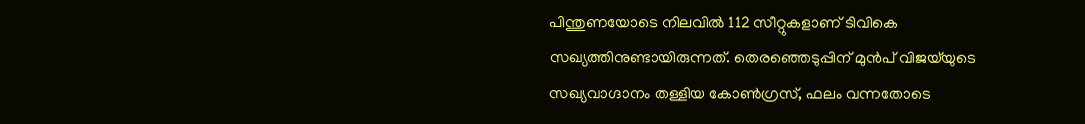പിന്തുണയോടെ നിലവിൽ 112 സീറ്റുകളാണ് ടിവികെ സഖ്യത്തിനുണ്ടായിരുന്നത്. തെരഞ്ഞെടുപ്പിന് മുൻപ് വിജയ്‌യുടെ സഖ്യവാഗ്ദാനം തള്ളിയ കോൺഗ്രസ്, ഫലം വന്നതോടെ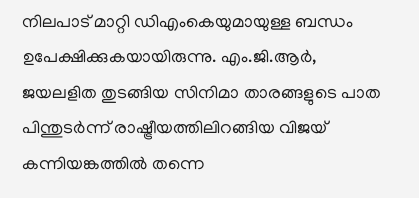നിലപാട് മാറ്റി ഡിഎംകെയുമായുള്ള ബന്ധം ഉപേക്ഷിക്കുകയായിരുന്നു. എം.ജി.ആർ, ജയലളിത തുടങ്ങിയ സിനിമാ താരങ്ങളുടെ പാത പിന്തുടർന്ന് രാഷ്ട്രീയത്തിലിറങ്ങിയ വിജയ്‌ കന്നിയങ്കത്തിൽ തന്നെ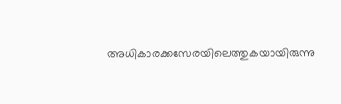അധികാരക്കസേരയിലെത്തുകയായിരുന്നു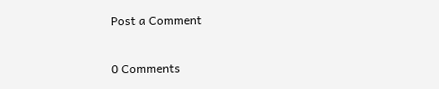Post a Comment

0 Comments